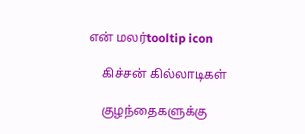என் மலர்tooltip icon

    கிச்சன் கில்லாடிகள்

    குழந்தைகளுக்கு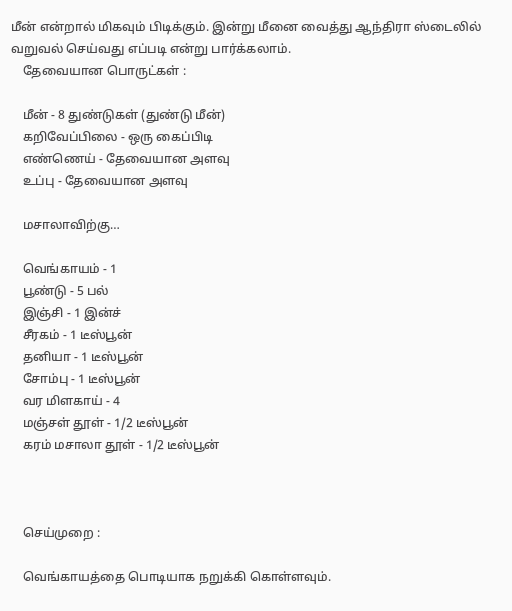மீன் என்றால் மிகவும் பிடிக்கும். இன்று மீனை வைத்து ஆந்திரா ஸ்டைலில் வறுவல் செய்வது எப்படி என்று பார்க்கலாம்.
    தேவையான பொருட்கள் :

    மீன் - 8 துண்டுகள் (துண்டு மீன்)
    கறிவேப்பிலை - ஒரு கைப்பிடி
    எண்ணெய் - தேவையான அளவு
    உப்பு - தேவையான அளவு

    மசாலாவிற்கு…

    வெங்காயம் - 1
    பூண்டு - 5 பல்
    இஞ்சி - 1 இன்ச்
    சீரகம் - 1 டீஸ்பூன்
    தனியா - 1 டீஸ்பூன்
    சோம்பு - 1 டீஸ்பூன்
    வர மிளகாய் - 4
    மஞ்சள் தூள் - 1/2 டீஸ்பூன்
    கரம் மசாலா தூள் - 1/2 டீஸ்பூன்



    செய்முறை :

    வெங்காயத்தை பொடியாக நறுக்கி கொள்ளவும்.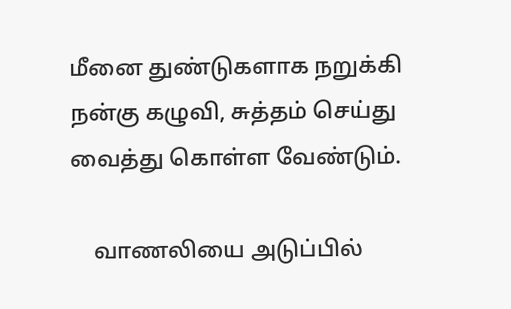மீனை துண்டுகளாக நறுக்கி நன்கு கழுவி, சுத்தம் செய்து வைத்து கொள்ள வேண்டும்.

    வாணலியை அடுப்பில்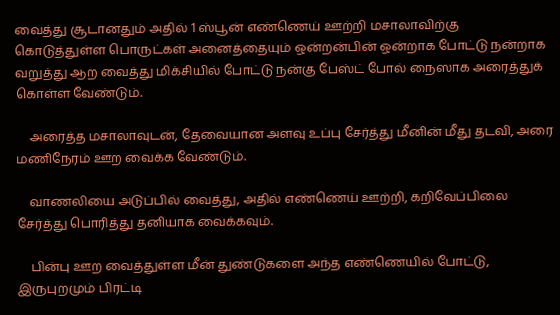வைத்து சூடானதும் அதில் 1 ஸ்பூன் எண்ணெய் ஊற்றி மசாலாவிற்கு கொடுத்துள்ள பொருட்கள் அனைத்தையும் ஒன்றன்பின் ஒன்றாக போட்டு நன்றாக வறுத்து ஆற வைத்து மிக்சியில் போட்டு நன்கு பேஸ்ட் போல் நைஸாக அரைத்துக் கொள்ள வேண்டும்.

    அரைத்த மசாலாவுடன், தேவையான அளவு உப்பு சேர்த்து மீனின் மீது தடவி, அரை மணிநேரம் ஊற வைக்க வேண்டும்.

    வாணலியை அடுப்பில் வைத்து, அதில் எண்ணெய் ஊற்றி, கறிவேப்பிலை சேர்த்து பொரித்து தனியாக வைக்கவும்.

    பின்பு ஊற வைத்துள்ள மீன் துண்டுகளை அந்த எண்ணெயில் போட்டு, இருபுறமும் பிரட்டி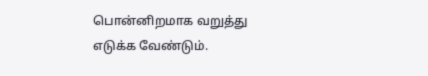பொன்னிறமாக வறுத்து எடுக்க வேண்டும்.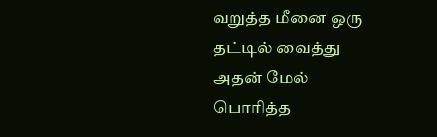வறுத்த மீனை ஒரு தட்டில் வைத்து அதன் மேல் பொரித்த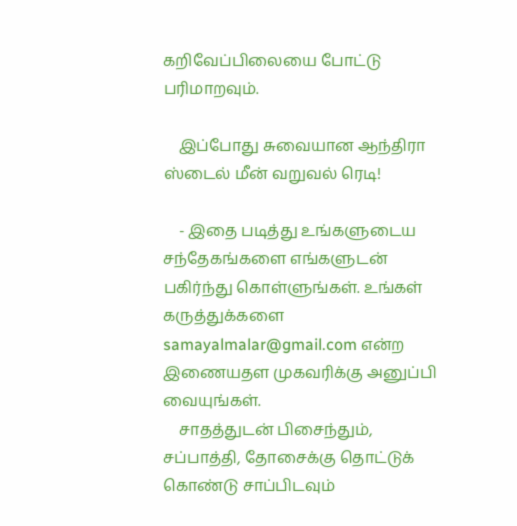கறிவேப்பிலையை போட்டு பரிமாறவும்.

    இப்போது சுவையான ஆந்திரா ஸ்டைல் மீன் வறுவல் ரெடி!

    - இதை படித்து உங்களுடைய சந்தேகங்களை எங்களுடன் பகிர்ந்து கொள்ளுங்கள். உங்கள் கருத்துக்களை samayalmalar@gmail.com என்ற இணையதள முகவரிக்கு அனுப்பி வையுங்கள்.
    சாதத்துடன் பிசைந்தும், சப்பாத்தி, தோசைக்கு தொட்டுக் கொண்டு சாப்பிடவும்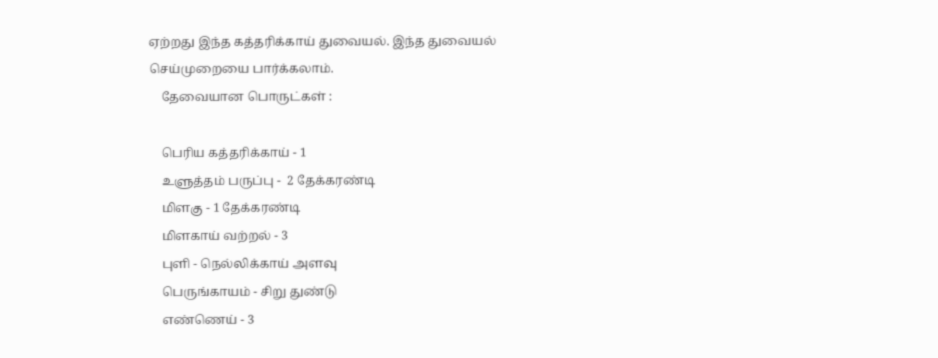ஏற்றது இந்த கத்தரிக்காய் துவையல். இந்த துவையல் செய்முறையை பார்க்கலாம்.
    தேவையான பொருட்கள் :

    பெரிய கத்தரிக்காய் - 1
    உளுத்தம் பருப்பு -  2 தேக்கரண்டி
    மிளகு - 1 தேக்கரண்டி
    மிளகாய் வற்றல் - 3
    புளி - நெல்லிக்காய் அளவு
    பெருங்காயம் - சிறு துண்டு
    எண்ணெய் - 3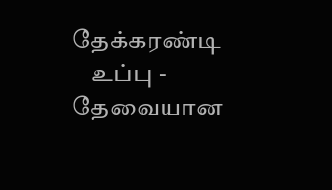தேக்கரண்டி
    உப்பு - தேவையான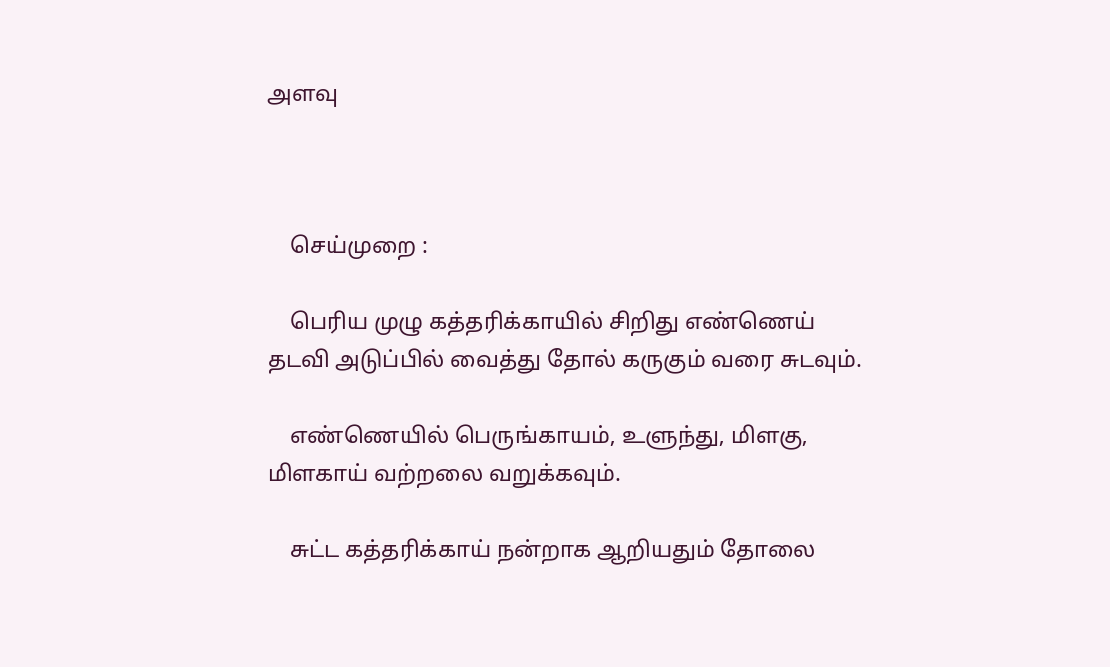அளவு



    செய்முறை :

    பெரிய முழு கத்தரிக்காயில் சிறிது எண்ணெய் தடவி அடுப்பில் வைத்து தோல் கருகும் வரை சுடவும்.

    எண்ணெயில் பெருங்காயம், உளுந்து, மிளகு, மிளகாய் வற்றலை வறுக்கவும்.

    சுட்ட கத்தரிக்காய் நன்றாக ஆறியதும் தோலை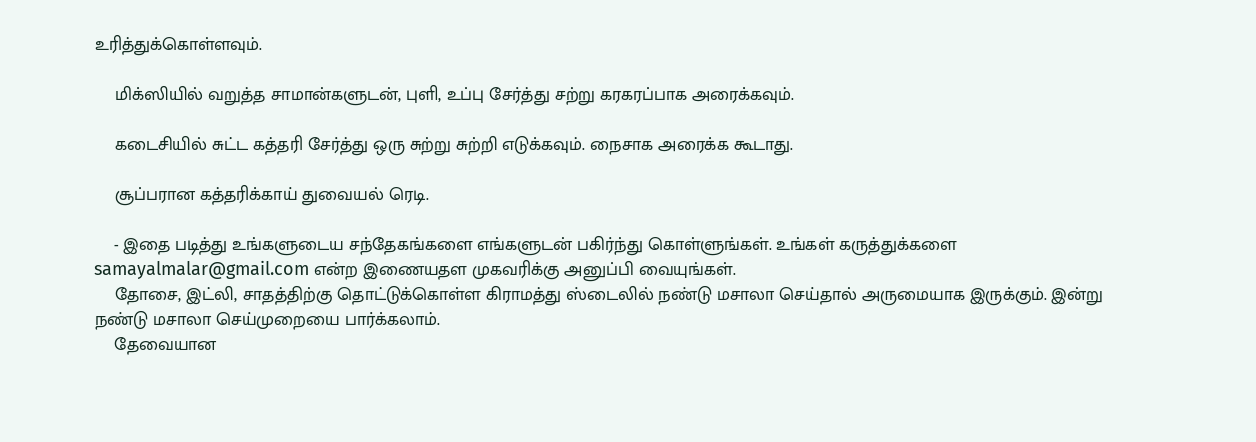உரித்துக்கொள்ளவும்.

    மிக்ஸியில் வறுத்த சாமான்களுடன், புளி, உப்பு சேர்த்து சற்று கரகரப்பாக அரைக்கவும்.

    கடைசியில் சுட்ட கத்தரி சேர்த்து ஒரு சுற்று சுற்றி எடுக்கவும். நைசாக அரைக்க கூடாது.

    சூப்பரான கத்தரிக்காய் துவையல் ரெடி.

    - இதை படித்து உங்களுடைய சந்தேகங்களை எங்களுடன் பகிர்ந்து கொள்ளுங்கள். உங்கள் கருத்துக்களை samayalmalar@gmail.com என்ற இணையதள முகவரிக்கு அனுப்பி வையுங்கள்.
    தோசை, இட்லி, சாதத்திற்கு தொட்டுக்கொள்ள கிராமத்து ஸ்டைலில் நண்டு மசாலா செய்தால் அருமையாக இருக்கும். இன்று நண்டு மசாலா செய்முறையை பார்க்கலாம்.
    தேவையான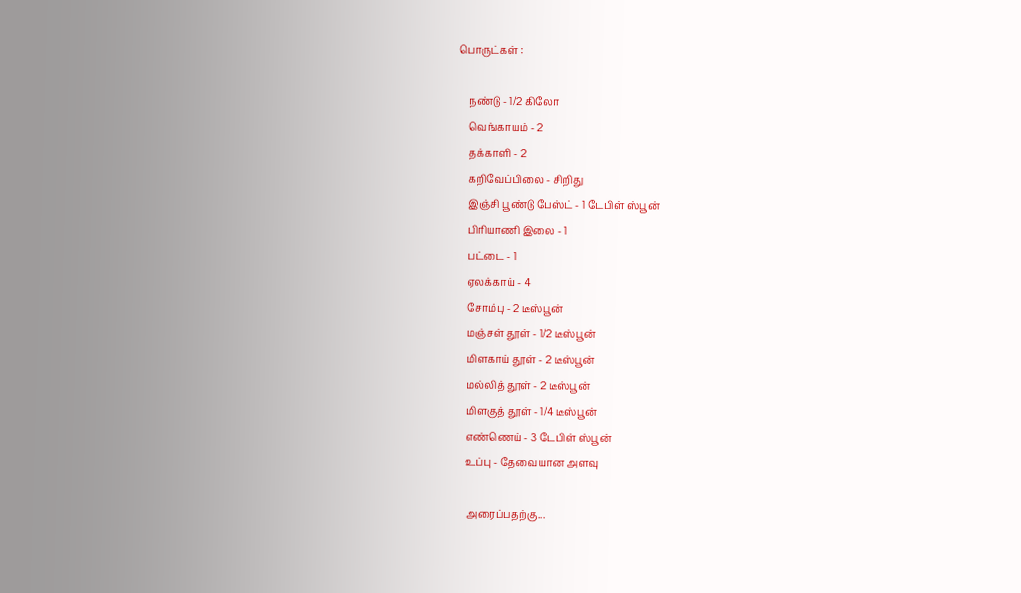பொருட்கள் :

    நண்டு - 1/2 கிலோ
    வெங்காயம் - 2
    தக்காளி - 2
    கறிவேப்பிலை - சிறிது
    இஞ்சி பூண்டு பேஸ்ட் - 1 டேபிள் ஸ்பூன்
    பிரியாணி இலை - 1
    பட்டை - 1
    ஏலக்காய் - 4
    சோம்பு - 2 டீஸ்பூன்
    மஞ்சள் தூள் - 1/2 டீஸ்பூன்
    மிளகாய் தூள் - 2 டீஸ்பூன்
    மல்லித் தூள் - 2 டீஸ்பூன்
    மிளகுத் தூள் - 1/4 டீஸ்பூன்
    எண்ணெய் - 3 டேபிள் ஸ்பூன்
    உப்பு - தேவையான அளவு

    அரைப்பதற்கு...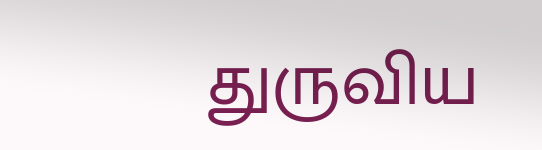துருவிய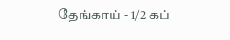தேங்காய் - 1/2 கப்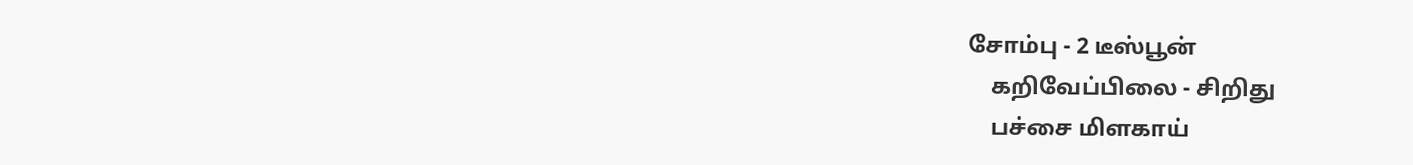சோம்பு - 2 டீஸ்பூன்
    கறிவேப்பிலை - சிறிது
    பச்சை மிளகாய்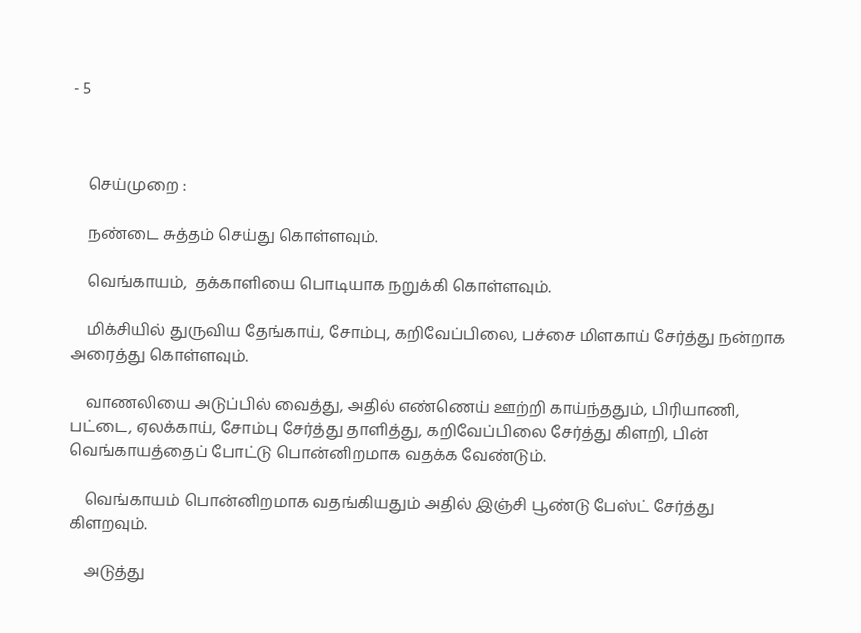- 5



    செய்முறை :

    நண்டை சுத்தம் செய்து கொள்ளவும்.

    வெங்காயம்,  தக்காளியை பொடியாக நறுக்கி கொள்ளவும்.

    மிக்சியில் துருவிய தேங்காய், சோம்பு, கறிவேப்பிலை, பச்சை மிளகாய் சேர்த்து நன்றாக அரைத்து கொள்ளவும்.

    வாணலியை அடுப்பில் வைத்து, அதில் எண்ணெய் ஊற்றி காய்ந்ததும், பிரியாணி, பட்டை, ஏலக்காய், சோம்பு சேர்த்து தாளித்து, கறிவேப்பிலை சேர்த்து கிளறி, பின் வெங்காயத்தைப் போட்டு பொன்னிறமாக வதக்க வேண்டும்.

    வெங்காயம் பொன்னிறமாக வதங்கியதும் அதில் இஞ்சி பூண்டு பேஸ்ட் சேர்த்து கிளறவும்.

    அடுத்து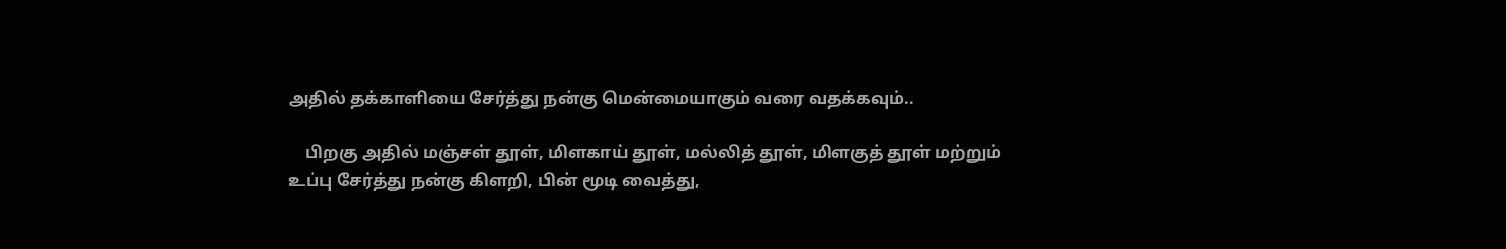அதில் தக்காளியை சேர்த்து நன்கு மென்மையாகும் வரை வதக்கவும்..

    பிறகு அதில் மஞ்சள் தூள், மிளகாய் தூள், மல்லித் தூள், மிளகுத் தூள் மற்றும் உப்பு சேர்த்து நன்கு கிளறி, பின் மூடி வைத்து,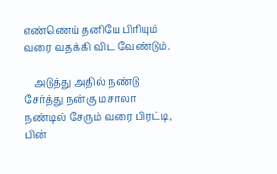எண்ணெய் தனியே பிரியும் வரை வதக்கி விட வேண்டும்.

    அடுத்து அதில் நண்டு சேர்த்து நன்கு மசாலா நண்டில் சேரும் வரை பிரட்டி, பின்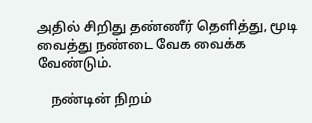அதில் சிறிது தண்ணீர் தெளித்து, மூடி வைத்து நண்டை வேக வைக்க வேண்டும்.

    நண்டின் நிறம்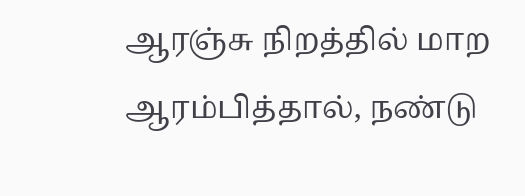ஆரஞ்சு நிறத்தில் மாற ஆரம்பித்தால், நண்டு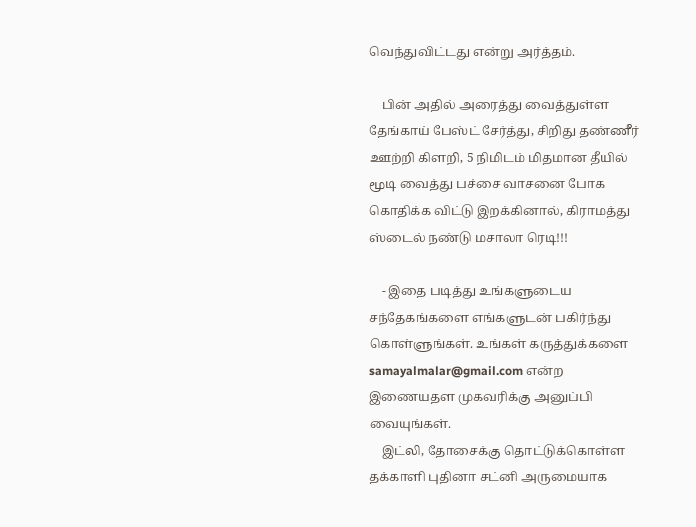வெந்துவிட்டது என்று அர்த்தம்.

    பின் அதில் அரைத்து வைத்துள்ள தேங்காய் பேஸ்ட் சேர்த்து, சிறிது தண்ணீர் ஊற்றி கிளறி, 5 நிமிடம் மிதமான தீயில் மூடி வைத்து பச்சை வாசனை போக கொதிக்க விட்டு இறக்கினால், கிராமத்து ஸ்டைல் நண்டு மசாலா ரெடி!!!

    - இதை படித்து உங்களுடைய சந்தேகங்களை எங்களுடன் பகிர்ந்து கொள்ளுங்கள். உங்கள் கருத்துக்களை samayalmalar@gmail.com என்ற இணையதள முகவரிக்கு அனுப்பி வையுங்கள்.
    இட்லி, தோசைக்கு தொட்டுக்கொள்ள தக்காளி புதினா சட்னி அருமையாக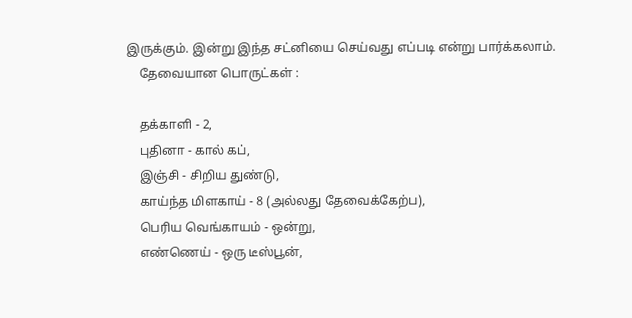இருக்கும். இன்று இந்த சட்னியை செய்வது எப்படி என்று பார்க்கலாம்.
    தேவையான பொருட்கள் :

    தக்காளி - 2,
    புதினா - கால் கப்,
    இஞ்சி - சிறிய துண்டு,
    காய்ந்த மிளகாய் - 8 (அல்லது தேவைக்கேற்ப),
    பெரிய வெங்காயம் - ஒன்று,
    எண்ணெய் - ஒரு டீஸ்பூன்,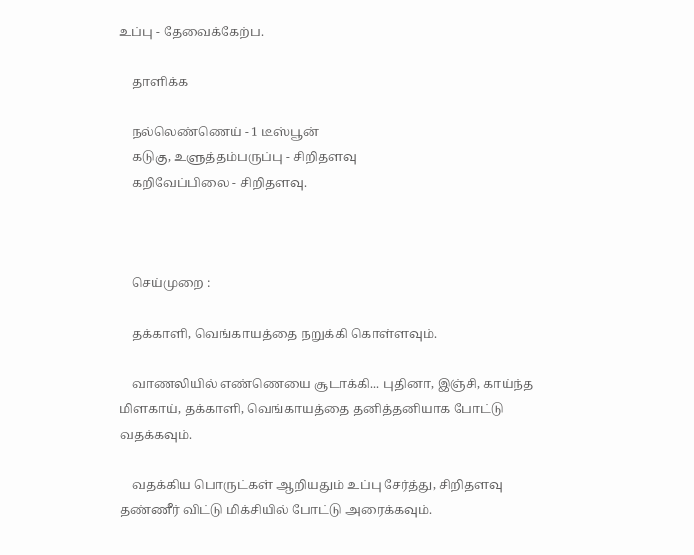உப்பு - தேவைக்கேற்ப.

    தாளிக்க

    நல்லெண்ணெய் - 1 டீஸ்பூன்
    கடுகு, உளுத்தம்பருப்பு - சிறிதளவு
    கறிவேப்பிலை - சிறிதளவு.



    செய்முறை :

    தக்காளி, வெங்காயத்தை நறுக்கி கொள்ளவும்.

    வாணலியில் எண்ணெயை சூடாக்கி... புதினா, இஞ்சி, காய்ந்த மிளகாய், தக்காளி, வெங்காயத்தை தனித்தனியாக போட்டு வதக்கவும்.

    வதக்கிய பொருட்கள் ஆறியதும் உப்பு சேர்த்து, சிறிதளவு தண்ணீர் விட்டு மிக்சியில் போட்டு அரைக்கவும்.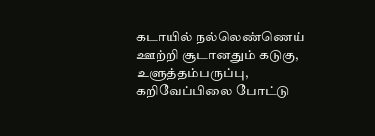கடாயில் நல்லெண்ணெய் ஊற்றி சூடானதும் கடுகு, உளுத்தம்பருப்பு, கறிவேப்பிலை போட்டு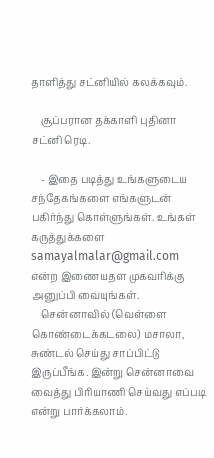தாளித்து சட்னியில் கலக்கவும்.

    சூப்பரான தக்காளி புதினா சட்னி ரெடி.

    - இதை படித்து உங்களுடைய சந்தேகங்களை எங்களுடன் பகிர்ந்து கொள்ளுங்கள். உங்கள் கருத்துக்களை samayalmalar@gmail.com என்ற இணையதள முகவரிக்கு அனுப்பி வையுங்கள்.
    சென்னாவில் (வெள்ளை கொண்டைக்கடலை) மசாலா, சுண்டல் செய்து சாப்பிட்டு இருப்பீங்க. இன்று சென்னாவை வைத்து பிரியாணி செய்வது எப்படி என்று பார்க்கலாம்.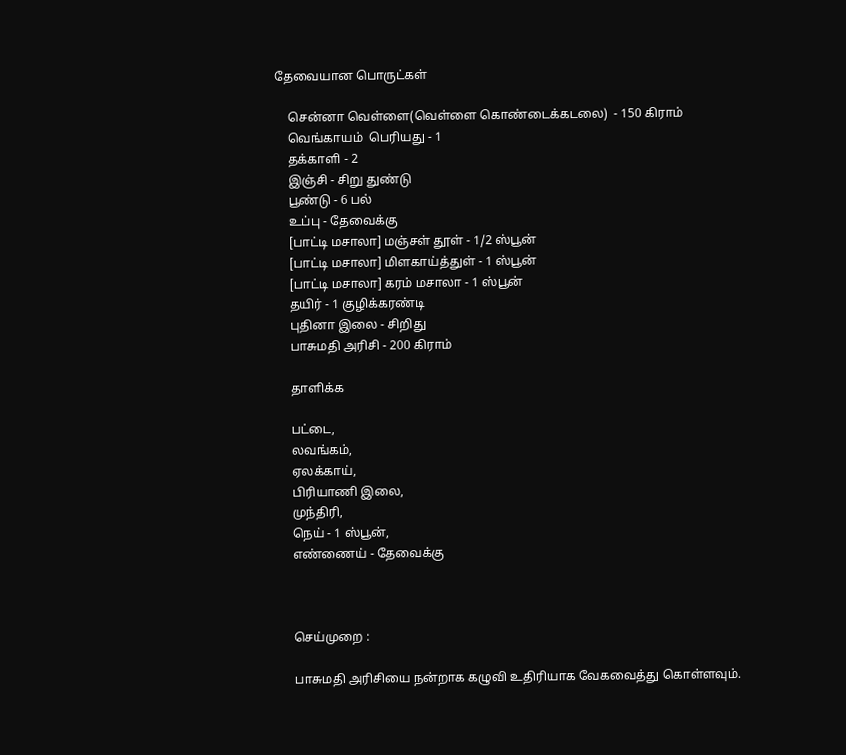தேவையான பொருட்கள்

    சென்னா வெள்ளை(வெள்ளை கொண்டைக்கடலை)  - 150 கிராம்
    வெங்காயம்  பெரியது - 1
    தக்காளி - 2
    இஞ்சி - சிறு துண்டு
    பூண்டு - 6 பல்
    உப்பு - தேவைக்கு
    [பாட்டி மசாலா] மஞ்சள் தூள் - 1/2 ஸ்பூன்
    [பாட்டி மசாலா] மிளகாய்த்துள் - 1 ஸ்பூன்
    [பாட்டி மசாலா] கரம் மசாலா - 1 ஸ்பூன்
    தயிர் - 1 குழிக்கரண்டி
    புதினா இலை - சிறிது
    பாசுமதி அரிசி - 200 கிராம்

    தாளிக்க

    பட்டை,
    லவங்கம்,
    ஏலக்காய்,
    பிரியாணி இலை,
    முந்திரி,
    நெய் - 1 ஸ்பூன்,
    எண்ணைய் - தேவைக்கு



    செய்முறை :

    பாசுமதி அரிசியை நன்றாக கழுவி உதிரியாக வேகவைத்து கொள்ளவும்.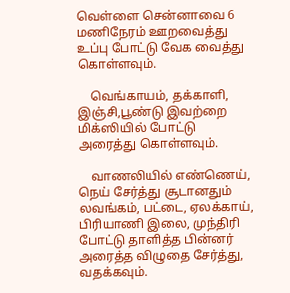வெள்ளை சென்னாவை 6 மணிநேரம் ஊறவைத்து உப்பு போட்டு வேக வைத்து கொள்ளவும்.

    வெங்காயம், தக்காளி, இஞ்சி,பூண்டு இவற்றை மிக்ஸியில் போட்டு அரைத்து கொள்ளவும்.

    வாணலியில் எண்ணெய், நெய் சேர்த்து சூடானதும் லவங்கம், பட்டை, ஏலக்காய், பிரியாணி இலை, முந்திரி போட்டு தாளித்த பின்னர் அரைத்த விழுதை சேர்த்து, வதக்கவும்.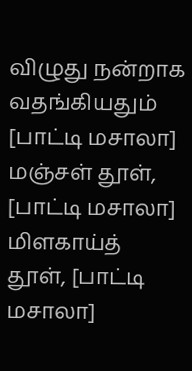விழுது நன்றாக வதங்கியதும் [பாட்டி மசாலா] மஞ்சள் தூள், [பாட்டி மசாலா] மிளகாய்த் தூள், [பாட்டி மசாலா]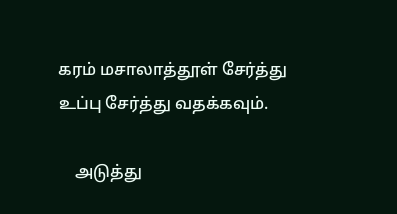கரம் மசாலாத்தூள் சேர்த்து உப்பு சேர்த்து வதக்கவும்.

    அடுத்து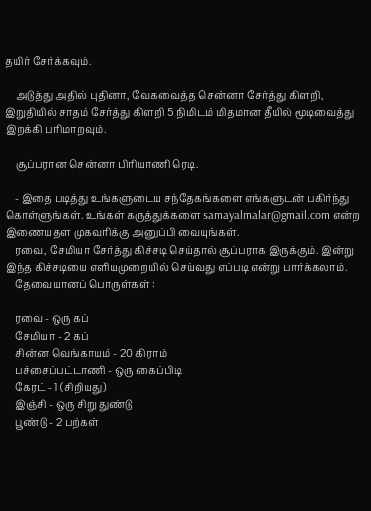தயிர் சேர்க்கவும்.

    அடுத்து அதில் புதினா, வேகவைத்த சென்னா சேர்த்து கிளறி, இறுதியில் சாதம் சேர்த்து கிளறி 5 நிமிடம் மிதமான தீயில் மூடிவைத்து இறக்கி பரிமாறவும்.

    சூப்பரான சென்னா பிரியாணி ரெடி.

    - இதை படித்து உங்களுடைய சந்தேகங்களை எங்களுடன் பகிர்ந்து கொள்ளுங்கள். உங்கள் கருத்துக்களை samayalmalar@gmail.com என்ற இணையதள முகவரிக்கு அனுப்பி வையுங்கள்.
    ரவை, சேமியா சேர்த்து கிச்சடி செய்தால் சூப்பராக இருக்கும். இன்று இந்த கிச்சடியை எளியமுறையில் செய்வது எப்படி என்று பார்க்கலாம்.
    தேவையானப் பொருள்கள் :

    ரவை - ஒரு கப்
    சேமியா - 2 கப்
    சின்ன வெங்காயம் - 20 கிராம்
    பச்சைப்பட்டாணி - ஒரு கைப்பிடி
    கேரட் - 1 (சிறியது)
    இஞ்சி - ஒரு சிறு துண்டு
    பூண்டு - 2 பற்கள்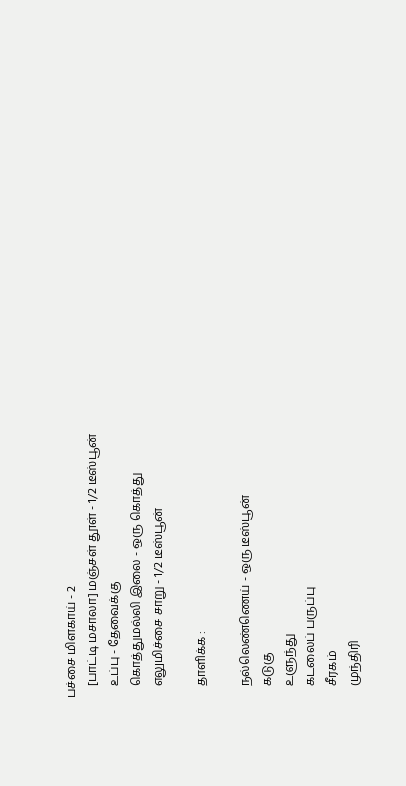பச்சை மிளகாய் - 2
    [பாட்டி மசாலா] மஞ்சள் தூள் - 1/2 டீஸ்பூன்
    உப்பு - தேவைக்கு
    கொத்துமல்லி இலை - ஒரு கொத்து
    எலுமிச்சை சாறு - 1/2 டீஸ்பூன்

    தாளிக்க :

    நல்லெண்ணெய் - ஒரு டீஸ்பூன்
    கடுகு
    உளுந்து
    கடலைப் பருப்பு
    சீரகம்
    முந்திரி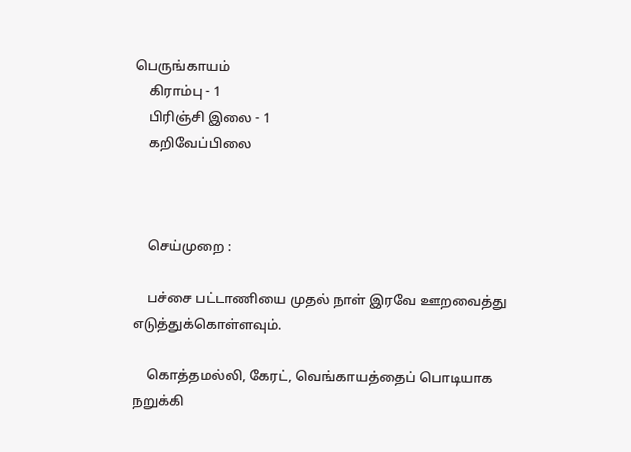பெருங்காயம்
    கிராம்பு - 1
    பிரிஞ்சி இலை - 1
    கறிவேப்பிலை



    செய்முறை :

    பச்சை பட்டாணியை முதல் நாள் இரவே ஊறவைத்து எடுத்துக்கொள்ளவும்.

    கொத்தமல்லி, கேரட், வெங்காயத்தைப் பொடியாக நறுக்கி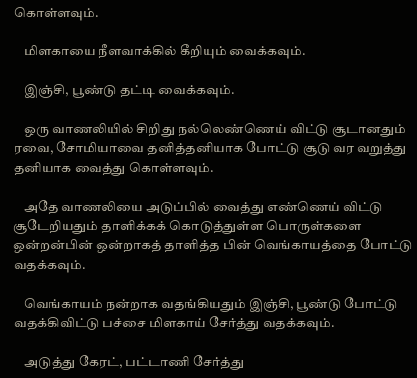கொள்ளவும்.

    மிளகாயை நீளவாக்கில் கீறியும் வைக்கவும்.

    இஞ்சி, பூண்டு தட்டி வைக்கவும்.

    ஒரு வாணலியில் சிறிது நல்லெண்ணெய் விட்டு சூடானதும் ரவை, சோமியாவை தனித்தனியாக போட்டு சூடு வர வறுத்து தனியாக வைத்து கொள்ளவும்.

    அதே வாணலியை அடுப்பில் வைத்து எண்ணெய் விட்டு சூடேறியதும் தாளிக்கக் கொடுத்துள்ள பொருள்களை ஒன்றன்பின் ஒன்றாகத் தாளித்த பின் வெங்காயத்தை போட்டு வதக்கவும்.

    வெங்காயம் நன்றாக வதங்கியதும் இஞ்சி, பூண்டு போட்டு வதக்கிவிட்டு பச்சை மிளகாய் சேர்த்து வதக்கவும்.

    அடுத்து கேரட், பட்டாணி சேர்த்து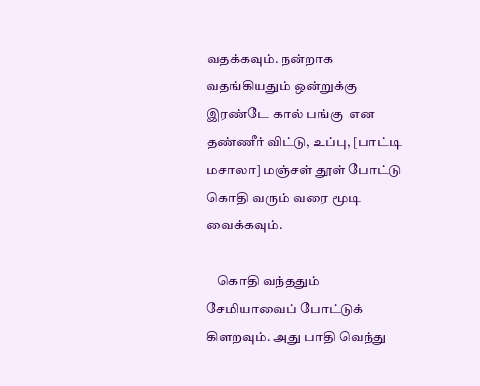வதக்கவும். நன்றாக வதங்கியதும் ஒன்றுக்கு இரண்டே கால் பங்கு  என தண்ணீர் விட்டு, உப்பு, [பாட்டி மசாலா] மஞ்சள் தூள் போட்டு கொதி வரும் வரை மூடி வைக்கவும்.

    கொதி வந்ததும் சேமியாவைப் போட்டுக் கிளறவும். அது பாதி வெந்து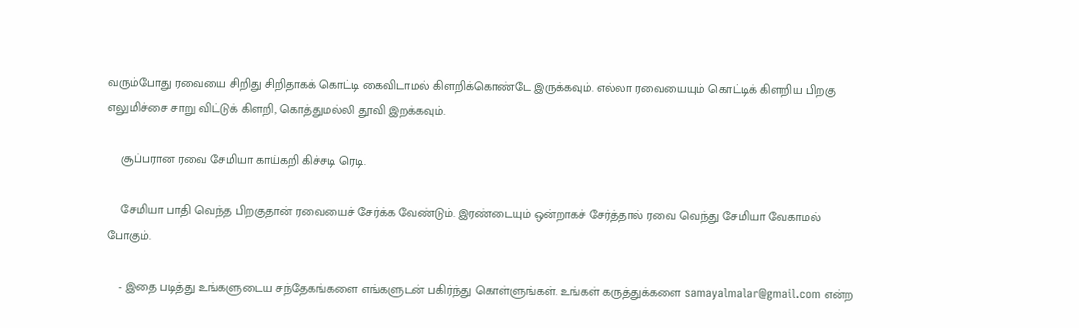வரும்போது ரவையை சிறிது சிறிதாகக் கொட்டி கைவிடாமல் கிளறிக்கொண்டே இருக்கவும். எல்லா ரவையையும் கொட்டிக் கிளறிய பிறகு எலுமிச்சை சாறு விட்டுக் கிளறி, கொத்துமல்லி தூவி இறக்கவும்.

    சூப்பரான ரவை சேமியா காய்கறி கிச்சடி ரெடி.

    சேமியா பாதி வெந்த பிறகுதான் ரவையைச் சேர்க்க வேண்டும். இரண்டையும் ஒன்றாகச் சேர்த்தால் ரவை வெந்து சேமியா வேகாமல் போகும்.

    - இதை படித்து உங்களுடைய சந்தேகங்களை எங்களுடன் பகிர்ந்து கொள்ளுங்கள். உங்கள் கருத்துக்களை samayalmalar@gmail.com என்ற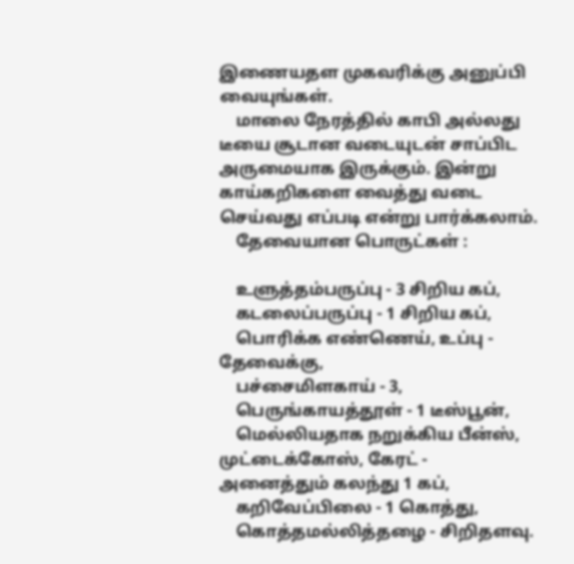இணையதள முகவரிக்கு அனுப்பி வையுங்கள்.
    மாலை நேரத்தில் காபி அல்லது டீயை சூடான வடையுடன் சாப்பிட அருமையாக இருக்கும். இன்று காய்கறிகளை வைத்து வடை செய்வது எப்படி என்று பார்க்கலாம்.
    தேவையான பொருட்கள் :

    உளுத்தம்பருப்பு - 3 சிறிய கப்,
    கடலைப்பருப்பு - 1 சிறிய கப்,
    பொரிக்க எண்ணெய், உப்பு - தேவைக்கு,
    பச்சைமிளகாய் - 3,
    பெருங்காயத்தூள் - 1 டீஸ்பூன்,
    மெல்லியதாக நறுக்கிய பீன்ஸ், முட்டைக்கோஸ், கேரட் - அனைத்தும் கலந்து 1 கப்,
    கறிவேப்பிலை - 1 கொத்து,
    கொத்தமல்லித்தழை - சிறிதளவு.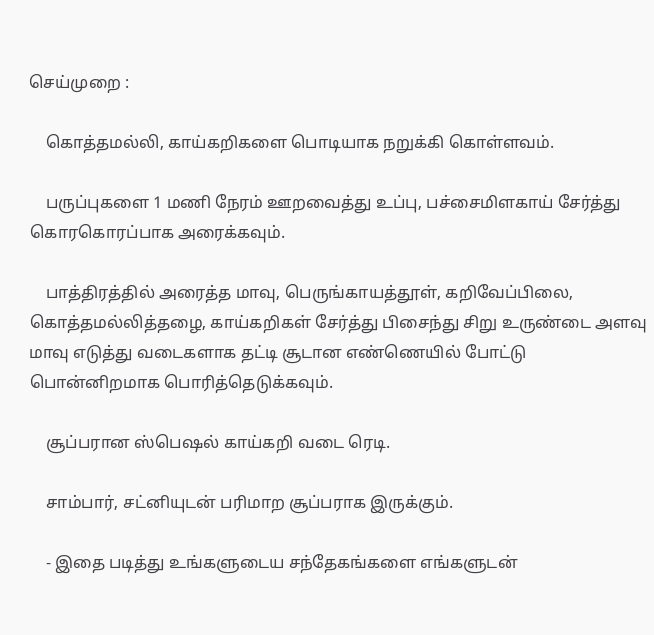செய்முறை :

    கொத்தமல்லி, காய்கறிகளை பொடியாக நறுக்கி கொள்ளவம்.

    பருப்புகளை 1 மணி நேரம் ஊறவைத்து உப்பு, பச்சைமிளகாய் சேர்த்து கொரகொரப்பாக அரைக்கவும்.

    பாத்திரத்தில் அரைத்த மாவு, பெருங்காயத்தூள், கறிவேப்பிலை, கொத்தமல்லித்தழை, காய்கறிகள் சேர்த்து பிசைந்து சிறு உருண்டை அளவு மாவு எடுத்து வடைகளாக தட்டி சூடான எண்ணெயில் போட்டு பொன்னிறமாக பொரித்தெடுக்கவும்.

    சூப்பரான ஸ்பெஷல் காய்கறி வடை ரெடி.

    சாம்பார், சட்னியுடன் பரிமாற சூப்பராக இருக்கும்.

    - இதை படித்து உங்களுடைய சந்தேகங்களை எங்களுடன்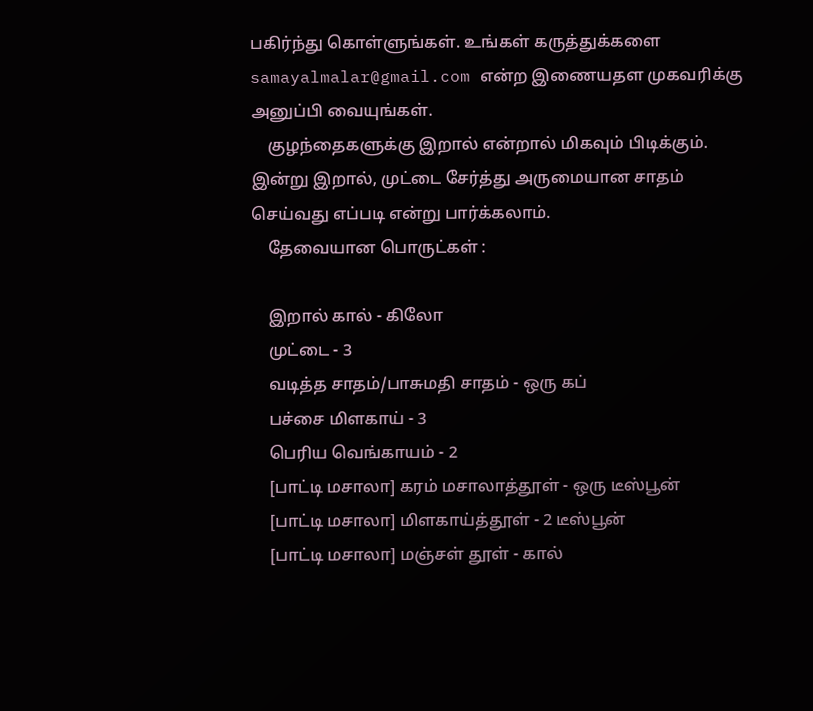பகிர்ந்து கொள்ளுங்கள். உங்கள் கருத்துக்களை samayalmalar@gmail.com என்ற இணையதள முகவரிக்கு அனுப்பி வையுங்கள்.
    குழந்தைகளுக்கு இறால் என்றால் மிகவும் பிடிக்கும். இன்று இறால், முட்டை சேர்த்து அருமையான சாதம் செய்வது எப்படி என்று பார்க்கலாம்.
    தேவையான பொருட்கள் :

    இறால் கால் - கிலோ
    முட்டை - 3
    வடித்த சாதம்/பாசுமதி சாதம் - ஒரு கப்
    பச்சை மிளகாய் - 3
    பெரிய வெங்காயம் - 2
    [பாட்டி மசாலா] கரம் மசாலாத்தூள் - ஒரு டீஸ்பூன்
    [பாட்டி மசாலா] மிளகாய்த்தூள் - 2 டீஸ்பூன்
    [பாட்டி மசாலா] மஞ்சள் தூள் - கால்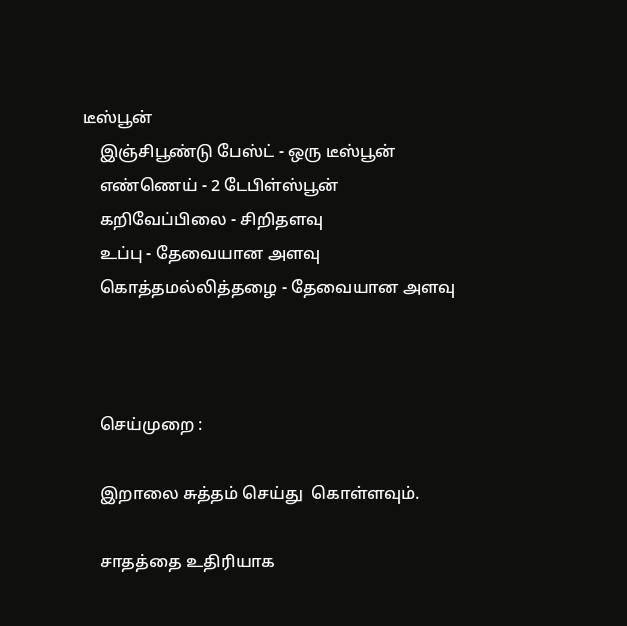டீஸ்பூன்
    இஞ்சிபூண்டு பேஸ்ட் - ஒரு டீஸ்பூன்
    எண்ணெய் - 2 டேபிள்ஸ்பூன்
    கறிவேப்பிலை - சிறிதளவு
    உப்பு - தேவையான அளவு
    கொத்தமல்லித்தழை - தேவையான அளவு



    செய்முறை :

    இறாலை சுத்தம் செய்து  கொள்ளவும்.

    சாதத்தை உதிரியாக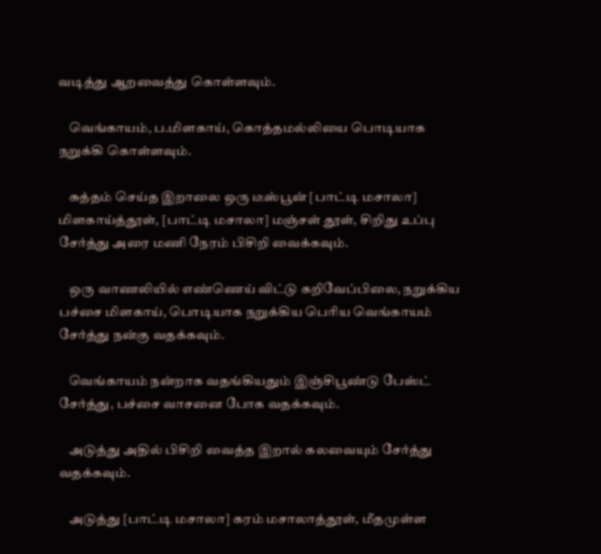வடித்து ஆறவைத்து கொள்ளவும்.

    வெங்காயம், ப.மிளகாய், கொத்தமல்லியை பொடியாக நறுக்கி கொள்ளவும்.

    சுத்தம் செய்த இறாலை ஒரு டீஸ்பூன் [பாட்டி மசாலா] மிளகாய்த்தூள், [பாட்டி மசாலா] மஞ்சள் தூள், சிறிது உப்பு சேர்த்து அரை மணி நேரம் பிசிறி வைக்கவும்.

    ஒரு வாணலியில் எண்ணெய் விட்டு கறிவேப்பிலை, நறுக்கிய பச்சை மிளகாய், பொடியாக நறுக்கிய பெரிய வெங்காயம் சேர்த்து நன்கு வதக்கவும்.

    வெங்காயம் நன்றாக வதங்கியதும் இஞ்சிபூண்டு பேஸ்ட் சேர்த்து, பச்சை வாசனை போக வதக்கவும்.

    அடுத்து அதில் பிசிறி வைத்த இறால் கலவையும் சேர்த்து வதக்கவும்.

    அடுத்து [பாட்டி மசாலா] கரம் மசாலாத்தூள், மீதமுள்ள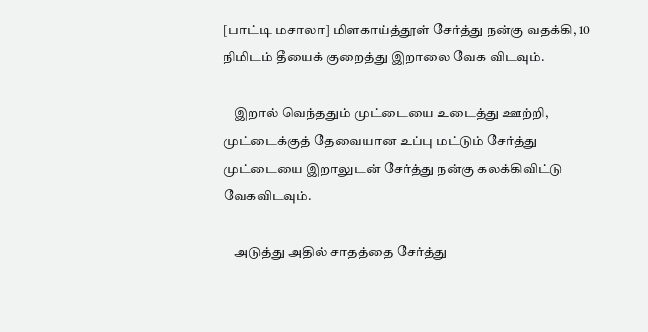[பாட்டி மசாலா] மிளகாய்த்தூள் சேர்த்து நன்கு வதக்கி, 10 நிமிடம் தீயைக் குறைத்து இறாலை வேக விடவும்.

    இறால் வெந்ததும் முட்டையை உடைத்து ஊற்றி, முட்டைக்குத் தேவையான உப்பு மட்டும் சேர்த்து முட்டையை இறாலுடன் சேர்த்து நன்கு கலக்கிவிட்டு வேகவிடவும்.

    அடுத்து அதில் சாதத்தை சேர்த்து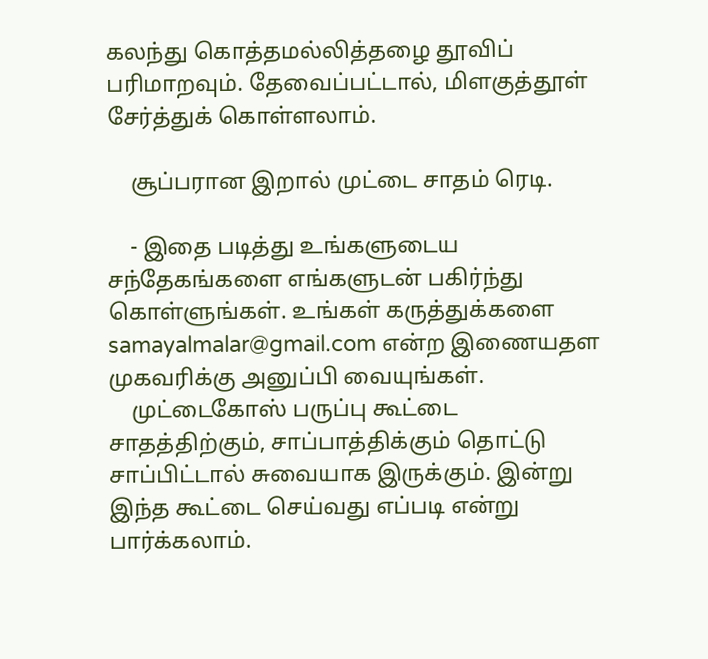கலந்து கொத்தமல்லித்தழை தூவிப் பரிமாறவும். தேவைப்பட்டால், மிளகுத்தூள் சேர்த்துக் கொள்ளலாம்.

    சூப்பரான இறால் முட்டை சாதம் ரெடி.

    - இதை படித்து உங்களுடைய சந்தேகங்களை எங்களுடன் பகிர்ந்து கொள்ளுங்கள். உங்கள் கருத்துக்களை samayalmalar@gmail.com என்ற இணையதள முகவரிக்கு அனுப்பி வையுங்கள்.
    முட்டைகோஸ் பருப்பு கூட்டை சாதத்திற்கும், சாப்பாத்திக்கும் தொட்டு சாப்பிட்டால் சுவையாக இருக்கும். இன்று இந்த கூட்டை செய்வது எப்படி என்று பார்க்கலாம்.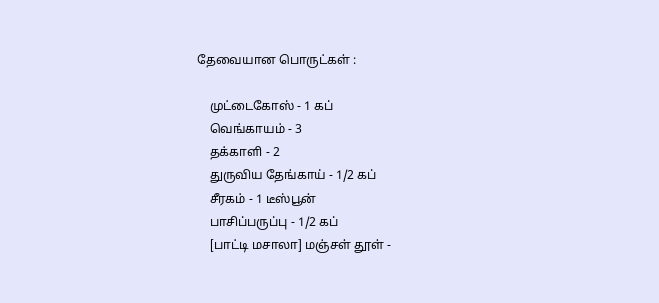தேவையான பொருட்கள் :

    முட்டைகோஸ் - 1 கப்
    வெங்காயம் - 3
    தக்காளி - 2
    துருவிய தேங்காய் - 1/2 கப்
    சீரகம் - 1 டீஸ்பூன்
    பாசிப்பருப்பு - 1/2 கப்
    [பாட்டி மசாலா] மஞ்சள் தூள் -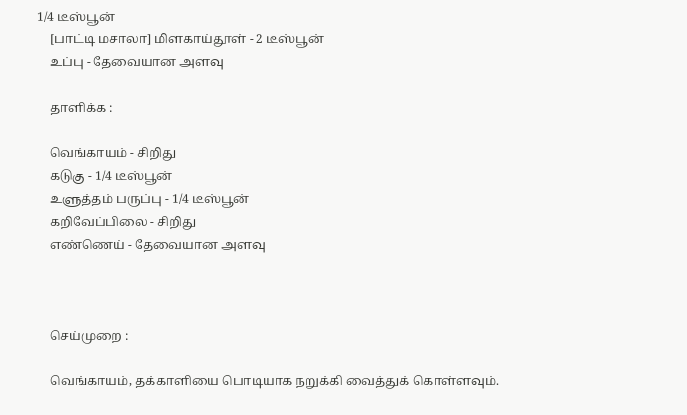1/4 டீஸ்பூன்
    [பாட்டி மசாலா] மிளகாய்தூள் - 2 டீஸ்பூன்
    உப்பு - தேவையான அளவு

    தாளிக்க :

    வெங்காயம் - சிறிது
    கடுகு - 1/4 டீஸ்பூன்
    உளுத்தம் பருப்பு - 1/4 டீஸ்பூன்
    கறிவேப்பிலை - சிறிது
    எண்ணெய் - தேவையான அளவு



    செய்முறை :

    வெங்காயம், தக்காளியை பொடியாக நறுக்கி வைத்துக் கொள்ளவும்.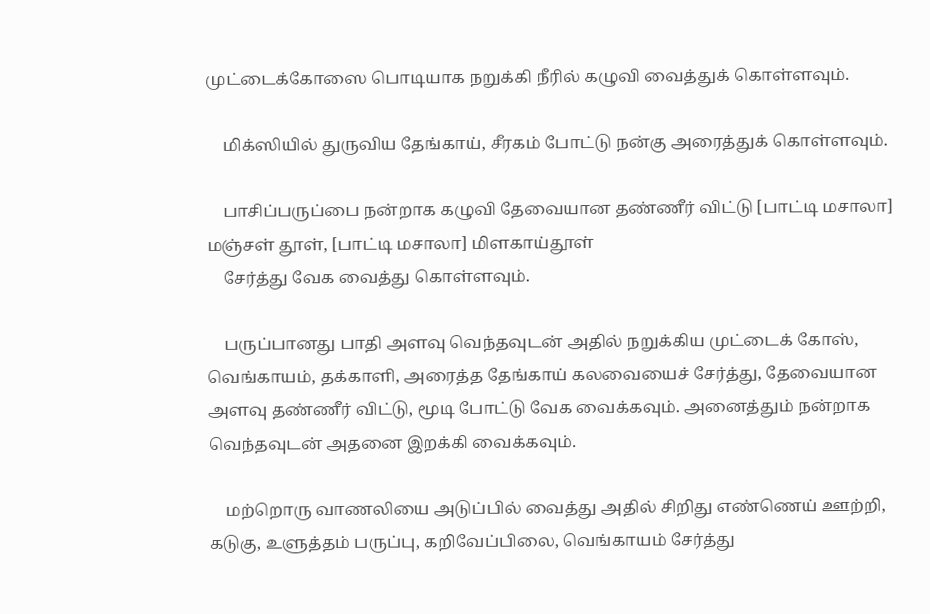முட்டைக்கோஸை பொடியாக நறுக்கி நீரில் கழுவி வைத்துக் கொள்ளவும்.

    மிக்ஸியில் துருவிய தேங்காய், சீரகம் போட்டு நன்கு அரைத்துக் கொள்ளவும்.

    பாசிப்பருப்பை நன்றாக கழுவி தேவையான தண்ணீர் விட்டு [பாட்டி மசாலா] மஞ்சள் தூள், [பாட்டி மசாலா] மிளகாய்தூள்
    சேர்த்து வேக வைத்து கொள்ளவும்.

    பருப்பானது பாதி அளவு வெந்தவுடன் அதில் நறுக்கிய முட்டைக் கோஸ், வெங்காயம், தக்காளி, அரைத்த தேங்காய் கலவையைச் சேர்த்து, தேவையான அளவு தண்ணீர் விட்டு, மூடி போட்டு வேக வைக்கவும். அனைத்தும் நன்றாக வெந்தவுடன் அதனை இறக்கி வைக்கவும்.

    மற்றொரு வாணலியை அடுப்பில் வைத்து அதில் சிறிது எண்ணெய் ஊற்றி, கடுகு, உளுத்தம் பருப்பு, கறிவேப்பிலை, வெங்காயம் சேர்த்து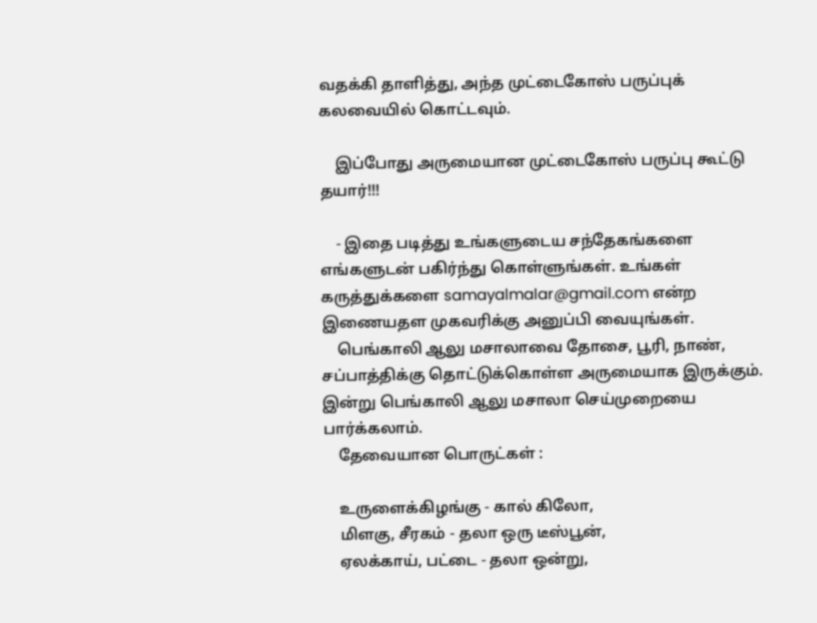வதக்கி தாளித்து, அந்த முட்டைகோஸ் பருப்புக் கலவையில் கொட்டவும்.

    இப்போது அருமையான முட்டைகோஸ் பருப்பு கூட்டு தயார்!!!

    - இதை படித்து உங்களுடைய சந்தேகங்களை எங்களுடன் பகிர்ந்து கொள்ளுங்கள். உங்கள் கருத்துக்களை samayalmalar@gmail.com என்ற இணையதள முகவரிக்கு அனுப்பி வையுங்கள்.
    பெங்காலி ஆலு மசாலாவை தோசை, பூரி, நாண், சப்பாத்திக்கு தொட்டுக்கொள்ள அருமையாக இருக்கும். இன்று பெங்காலி ஆலு மசாலா செய்முறையை பார்க்கலாம்.
    தேவையான பொருட்கள் :

    உருளைக்கிழங்கு - கால் கிலோ,
    மிளகு, சீரகம் - தலா ஒரு டீஸ்பூன்,
    ஏலக்காய், பட்டை - தலா ஒன்று,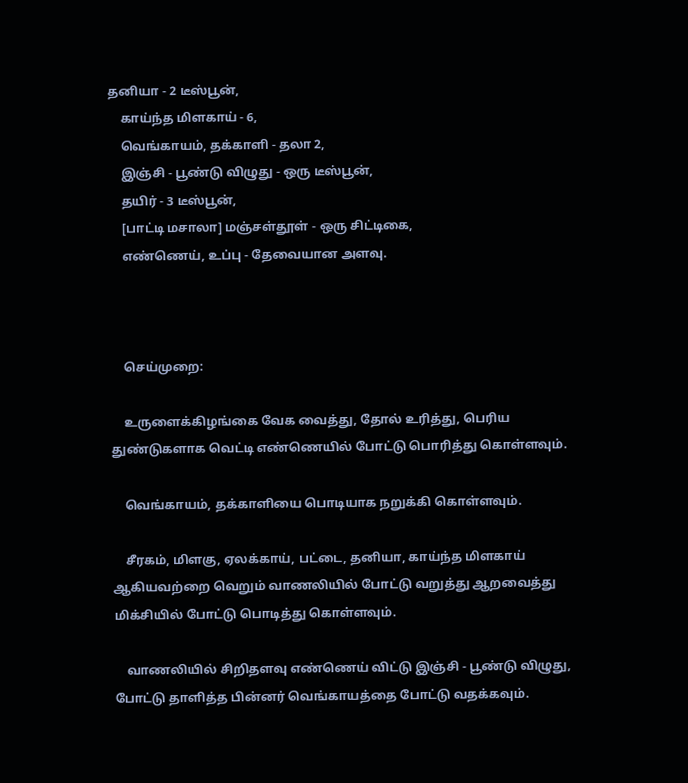தனியா - 2 டீஸ்பூன்,
    காய்ந்த மிளகாய் - 6,
    வெங்காயம், தக்காளி - தலா 2,
    இஞ்சி - பூண்டு விழுது - ஒரு டீஸ்பூன்,
    தயிர் - 3 டீஸ்பூன்,
    [பாட்டி மசாலா] மஞ்சள்தூள் - ஒரு சிட்டிகை,
    எண்ணெய், உப்பு - தேவையான அளவு.



    செய்முறை:

    உருளைக்கிழங்கை வேக வைத்து, தோல் உரித்து, பெரிய துண்டுகளாக வெட்டி எண்ணெயில் போட்டு பொரித்து கொள்ளவும்.

    வெங்காயம், தக்காளியை பொடியாக நறுக்கி கொள்ளவும்.

    சீரகம், மிளகு, ஏலக்காய், பட்டை, தனியா, காய்ந்த மிளகாய் ஆகியவற்றை வெறும் வாணலியில் போட்டு வறுத்து ஆறவைத்து மிக்சியில் போட்டு பொடித்து கொள்ளவும்.

    வாணலியில் சிறிதளவு எண்ணெய் விட்டு இஞ்சி - பூண்டு விழுது, போட்டு தாளித்த பின்னர் வெங்காயத்தை போட்டு வதக்கவும்.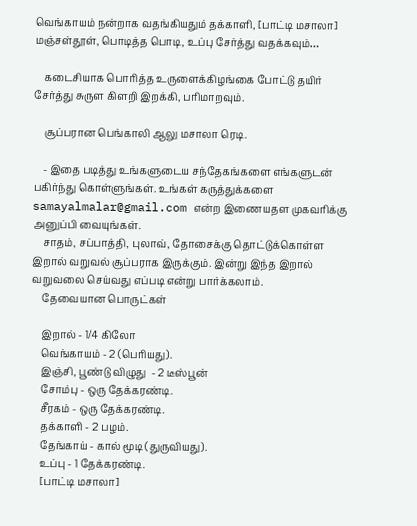வெங்காயம் நன்றாக வதங்கியதும் தக்காளி, [பாட்டி மசாலா] மஞ்சள்தூள், பொடித்த பொடி, உப்பு சேர்த்து வதக்கவும்…

    கடைசியாக பொரித்த உருளைக்கிழங்கை போட்டு தயிர் சேர்த்து சுருள கிளறி இறக்கி, பரிமாறவும்.

    சூப்பரான பெங்காலி ஆலு மசாலா ரெடி.

    - இதை படித்து உங்களுடைய சந்தேகங்களை எங்களுடன் பகிர்ந்து கொள்ளுங்கள். உங்கள் கருத்துக்களை samayalmalar@gmail.com என்ற இணையதள முகவரிக்கு அனுப்பி வையுங்கள்.
    சாதம், சப்பாத்தி, புலாவ், தோசைக்கு தொட்டுக்கொள்ள இறால் வறுவல் சூப்பராக இருக்கும். இன்று இந்த இறால் வறுவலை செய்வது எப்படி என்று பார்க்கலாம்.
    தேவையான பொருட்கள்

    இறால் - 1/4 கிலோ
    வெங்காயம் - 2 (பெரியது).
    இஞ்சி, பூண்டு விழுது  - 2 டீஸ்பூன்
    சோம்பு - ஒரு தேக்கரண்டி.
    சீரகம் - ஒரு தேக்கரண்டி.
    தக்காளி - 2 பழம்.
    தேங்காய் - கால் மூடி (துருவியது).
    உப்பு - 1 தேக்கரண்டி.
    [பாட்டி மசாலா]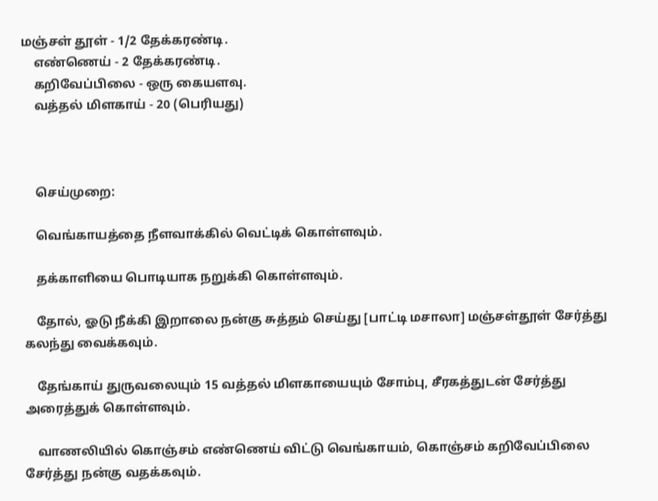மஞ்சள் தூள் - 1/2 தேக்கரண்டி.
    எண்ணெய் - 2 தேக்கரண்டி.
    கறிவேப்பிலை - ஒரு கையளவு.
    வத்தல் மிளகாய் - 20 (பெரியது)



    செய்முறை:

    வெங்காயத்தை நீளவாக்கில் வெட்டிக் கொள்ளவும்.

    தக்காளியை பொடியாக நறுக்கி கொள்ளவும்.

    தோல், ஓடு நீக்கி இறாலை நன்கு சுத்தம் செய்து [பாட்டி மசாலா] மஞ்சள்தூள் சேர்த்து கலந்து வைக்கவும்.

    தேங்காய் துருவலையும் 15 வத்தல் மிளகாயையும் சோம்பு, சீரகத்துடன் சேர்த்து அரைத்துக் கொள்ளவும்.

    வாணலியில் கொஞ்சம் எண்ணெய் விட்டு வெங்காயம், கொஞ்சம் கறிவேப்பிலை சேர்த்து நன்கு வதக்கவும்.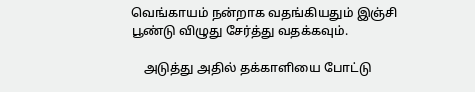வெங்காயம் நன்றாக வதங்கியதும் இஞ்சி பூண்டு விழுது சேர்த்து வதக்கவும்.

    அடுத்து அதில் தக்காளியை போட்டு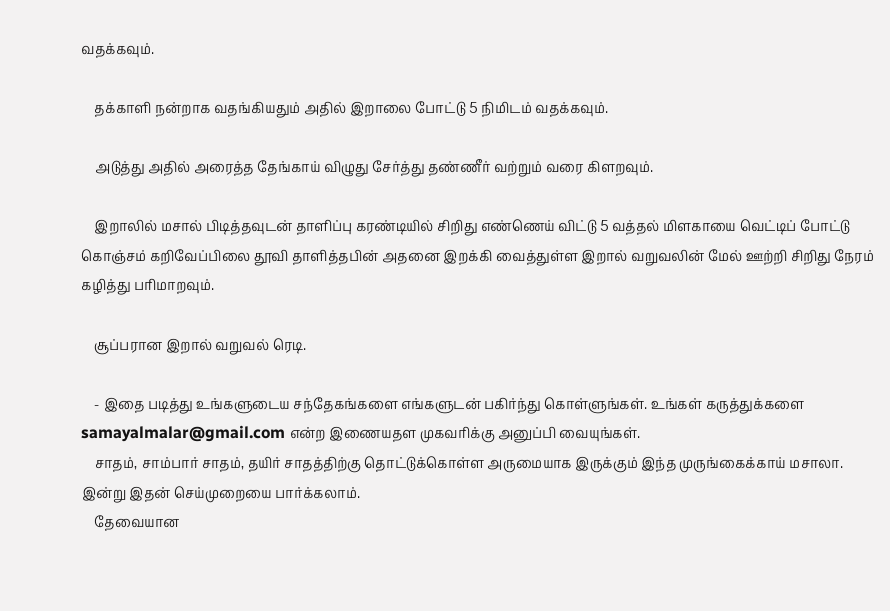வதக்கவும்.

    தக்காளி நன்றாக வதங்கியதும் அதில் இறாலை போட்டு 5 நிமிடம் வதக்கவும்.

    அடுத்து அதில் அரைத்த தேங்காய் விழுது சேர்த்து தண்ணீர் வற்றும் வரை கிளறவும்.

    இறாலில் மசால் பிடித்தவுடன் தாளிப்பு கரண்டியில் சிறிது எண்ணெய் விட்டு 5 வத்தல் மிளகாயை வெட்டிப் போட்டு கொஞ்சம் கறிவேப்பிலை தூவி தாளித்தபின் அதனை இறக்கி வைத்துள்ள இறால் வறுவலின் மேல் ஊற்றி சிறிது நேரம் கழித்து பரிமாறவும்.

    சூப்பரான இறால் வறுவல் ரெடி.

    - இதை படித்து உங்களுடைய சந்தேகங்களை எங்களுடன் பகிர்ந்து கொள்ளுங்கள். உங்கள் கருத்துக்களை samayalmalar@gmail.com என்ற இணையதள முகவரிக்கு அனுப்பி வையுங்கள்.
    சாதம், சாம்பார் சாதம், தயிர் சாதத்திற்கு தொட்டுக்கொள்ள அருமையாக இருக்கும் இந்த முருங்கைக்காய் மசாலா. இன்று இதன் செய்முறையை பார்க்கலாம்.
    தேவையான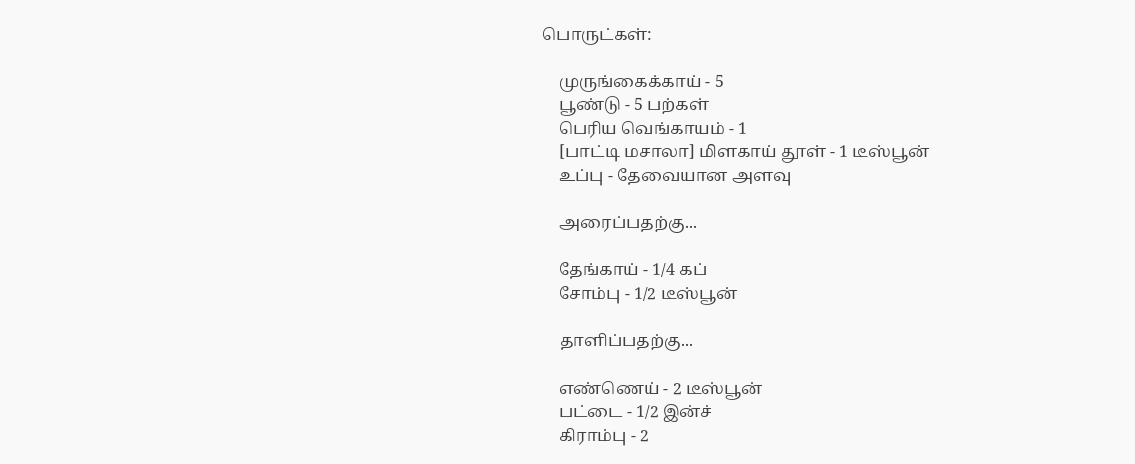பொருட்கள்:

    முருங்கைக்காய் - 5
    பூண்டு - 5 பற்கள்
    பெரிய வெங்காயம் - 1
    [பாட்டி மசாலா] மிளகாய் தூள் - 1 டீஸ்பூன்
    உப்பு - தேவையான அளவு

    அரைப்பதற்கு...

    தேங்காய் - 1/4 கப்
    சோம்பு - 1/2 டீஸ்பூன்

    தாளிப்பதற்கு...

    எண்ணெய் - 2 டீஸ்பூன்
    பட்டை - 1/2 இன்ச்
    கிராம்பு - 2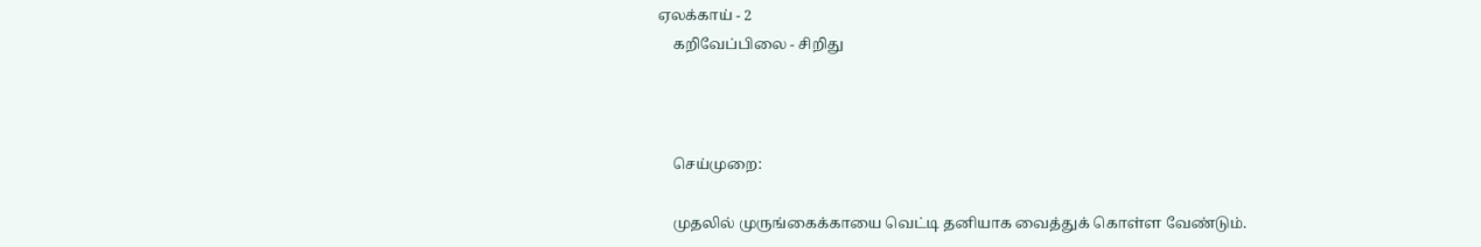ஏலக்காய் - 2
    கறிவேப்பிலை - சிறிது



    செய்முறை:

    முதலில் முருங்கைக்காயை வெட்டி தனியாக வைத்துக் கொள்ள வேண்டும்.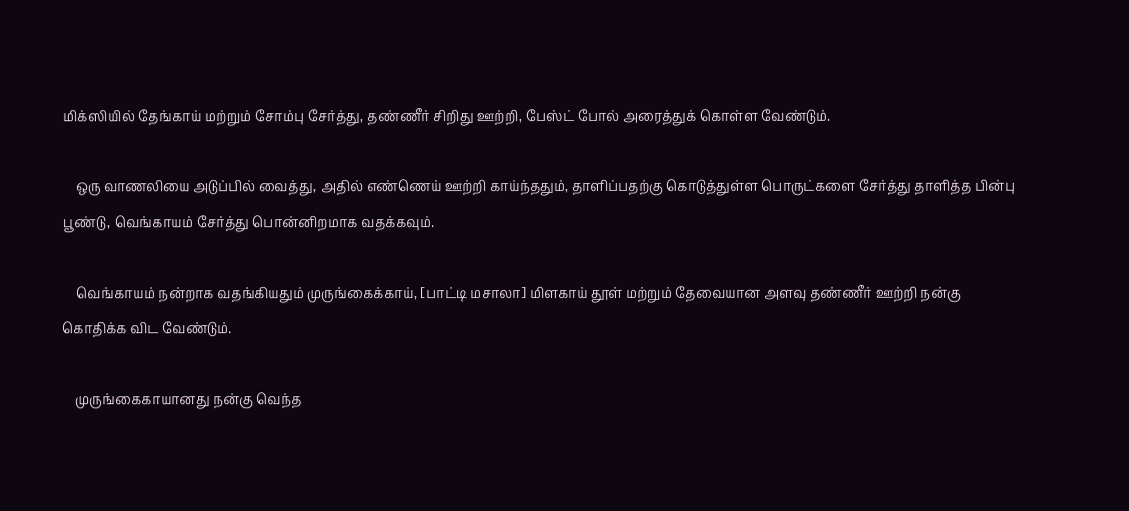மிக்ஸியில் தேங்காய் மற்றும் சோம்பு சேர்த்து, தண்ணீர் சிறிது ஊற்றி, பேஸ்ட் போல் அரைத்துக் கொள்ள வேண்டும்.

    ஒரு வாணலியை அடுப்பில் வைத்து, அதில் எண்ணெய் ஊற்றி காய்ந்ததும், தாளிப்பதற்கு கொடுத்துள்ள பொருட்களை சேர்த்து தாளித்த பின்பு பூண்டு, வெங்காயம் சேர்த்து பொன்னிறமாக வதக்கவும்.

    வெங்காயம் நன்றாக வதங்கியதும் முருங்கைக்காய், [பாட்டி மசாலா] மிளகாய் தூள் மற்றும் தேவையான அளவு தண்ணீர் ஊற்றி நன்கு கொதிக்க விட வேண்டும்.

    முருங்கைகாயானது நன்கு வெந்த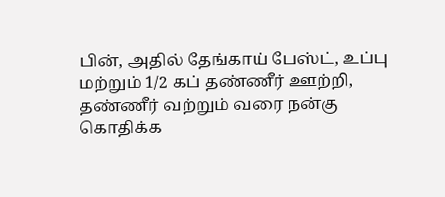பின், அதில் தேங்காய் பேஸ்ட், உப்பு மற்றும் 1/2 கப் தண்ணீர் ஊற்றி, தண்ணீர் வற்றும் வரை நன்கு கொதிக்க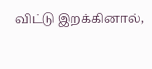விட்டு இறக்கினால்,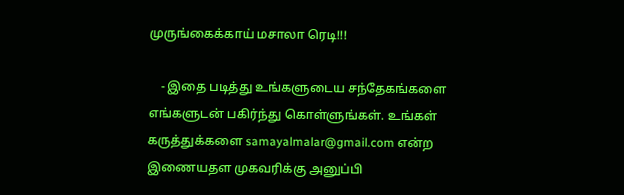முருங்கைக்காய் மசாலா ரெடி!!!

    - இதை படித்து உங்களுடைய சந்தேகங்களை எங்களுடன் பகிர்ந்து கொள்ளுங்கள். உங்கள் கருத்துக்களை samayalmalar@gmail.com என்ற இணையதள முகவரிக்கு அனுப்பி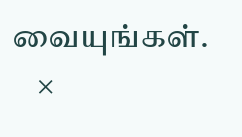வையுங்கள்.
    ×